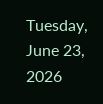Tuesday, June 23, 2026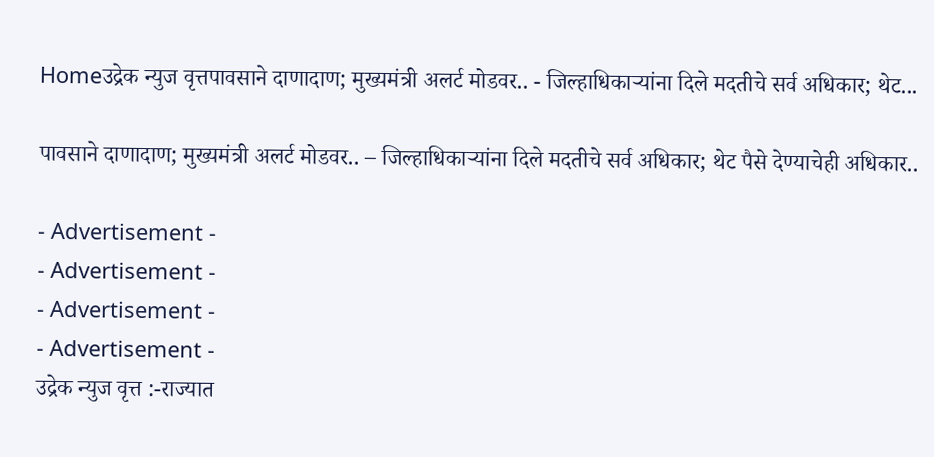Homeउद्रेक न्युज वृत्तपावसाने दाणादाण; मुख्यमंत्री अलर्ट मोडवर.. - जिल्हाधिकाऱ्यांना दिले मदतीचे सर्व अधिकार; थेट...

पावसाने दाणादाण; मुख्यमंत्री अलर्ट मोडवर.. – जिल्हाधिकाऱ्यांना दिले मदतीचे सर्व अधिकार; थेट पैसे देण्याचेही अधिकार..

- Advertisement -
- Advertisement -
- Advertisement -
- Advertisement -
उद्रेक न्युज वृत्त :-राज्यात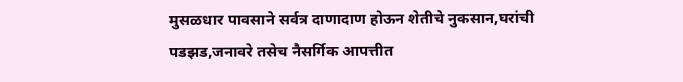मुसळधार पावसाने सर्वत्र दाणादाण होऊन शेतीचे नुकसान,घरांची पडझड,जनावरे तसेच नैसर्गिक आपत्तीत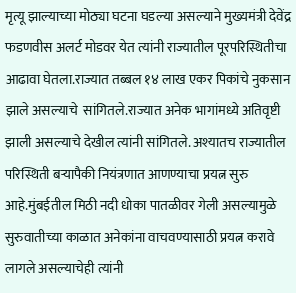मृत्यू झाल्याच्या मोठ्या घटना घडल्या असल्याने मुख्यमंत्री देवेंद्र फडणवीस अलर्ट मोडवर येत त्यांनी राज्यातील पूरपरिस्थितीचा आढावा घेतला.राज्यात तब्बल १४ लाख एकर पिकांचे नुकसान झाले असल्याचे  सांगितले.राज्यात अनेक भागांमध्ये अतिवृष्टी झाली असल्याचे देखील त्यांनी सांगितले. अश्यातच राज्यातील परिस्थिती बऱ्यापैकी नियंत्रणात आणण्याचा प्रयत्न सुरु आहे.मुंबईतील मिठी नदी धोका पातळीवर गेली असल्यामुळे सुरुवातीच्या काळात अनेकांना वाचवण्यासाठी प्रयत्न करावे लागले असल्याचेही त्यांनी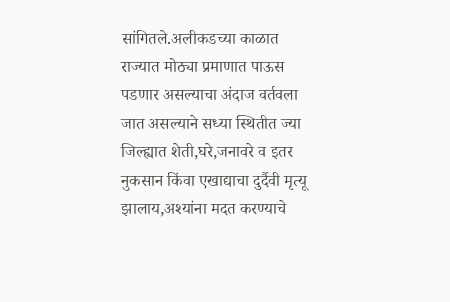सांगितले.अलीकडच्या काळात राज्यात मोठ्या प्रमाणात पाऊस पडणार असल्याचा अंदाज वर्तवला जात असल्याने सध्या स्थितीत ज्या जिल्ह्यात शेती,घरे,जनावरे व इतर नुकसान किंवा एखाद्याचा दुर्दैवी मृत्यू झालाय,अश्यांना मदत करण्याचे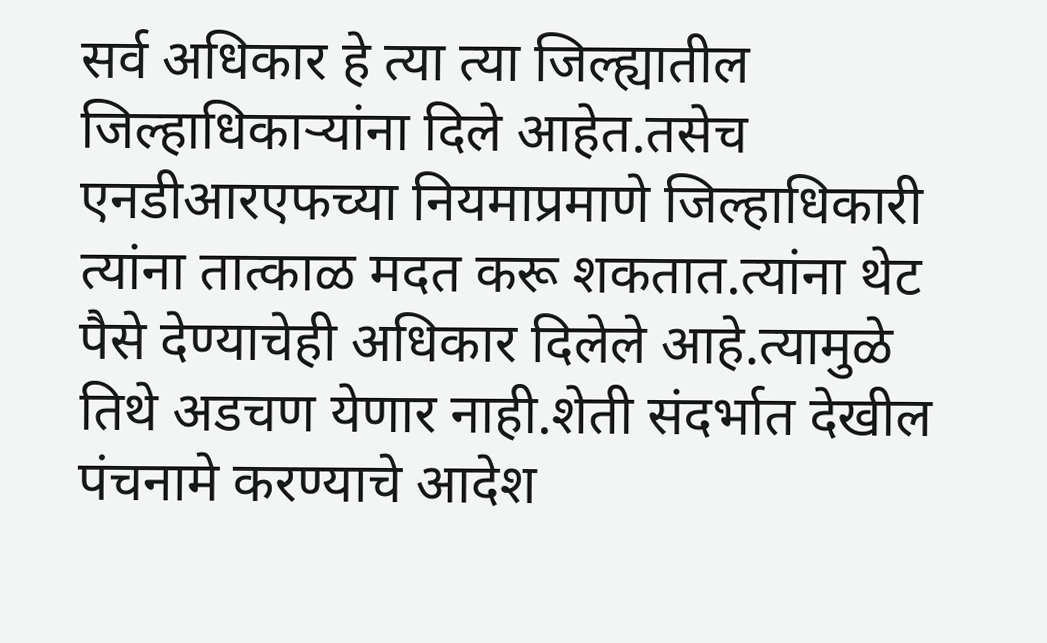सर्व अधिकार हे त्या त्या जिल्ह्यातील जिल्हाधिकाऱ्यांना दिले आहेत.तसेच एनडीआरएफच्या नियमाप्रमाणे जिल्हाधिकारी त्यांना तात्काळ मदत करू शकतात.त्यांना थेट पैसे देण्याचेही अधिकार दिलेले आहे.त्यामुळे तिथे अडचण येणार नाही.शेती संदर्भात देखील पंचनामे करण्याचे आदेश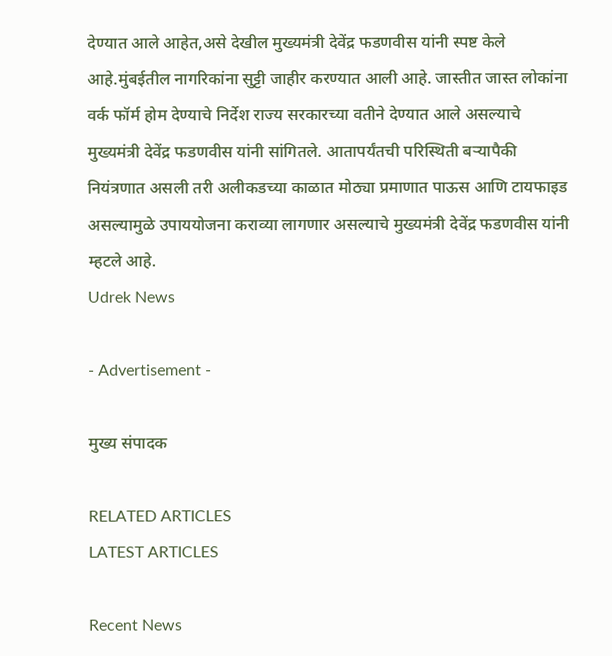देण्यात आले आहेत,असे देखील मुख्यमंत्री देवेंद्र फडणवीस यांनी स्पष्ट केले आहे.मुंबईतील नागरिकांना सुट्टी जाहीर करण्यात आली आहे. जास्तीत जास्त लोकांना वर्क फॉर्म होम देण्याचे निर्देश राज्य सरकारच्या वतीने देण्यात आले असल्याचे मुख्यमंत्री देवेंद्र फडणवीस यांनी सांगितले. आतापर्यंतची परिस्थिती बऱ्यापैकी नियंत्रणात असली तरी अलीकडच्या काळात मोठ्या प्रमाणात पाऊस आणि टायफाइड असल्यामुळे उपाययोजना कराव्या लागणार असल्याचे मुख्यमंत्री देवेंद्र फडणवीस यांनी म्हटले आहे.
Udrek News

- Advertisement -

मुख्य संपादक

RELATED ARTICLES
LATEST ARTICLES

Recent News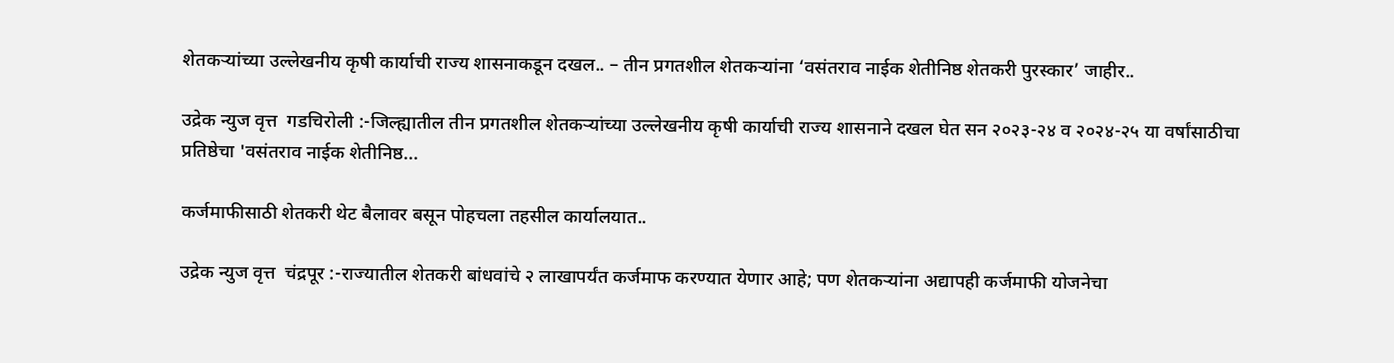शेतकऱ्यांच्या उल्लेखनीय कृषी कार्याची राज्य शासनाकडून दखल.. – तीन प्रगतशील शेतकऱ्यांना ‘वसंतराव नाईक शेतीनिष्ठ शेतकरी पुरस्कार’ जाहीर..

उद्रेक न्युज वृत्त  गडचिरोली :-जिल्ह्यातील तीन प्रगतशील शेतकऱ्यांच्या उल्लेखनीय कृषी कार्याची राज्य शासनाने दखल घेत सन २०२३-२४ व २०२४-२५ या वर्षांसाठीचा प्रतिष्ठेचा 'वसंतराव नाईक शेतीनिष्ठ...

कर्जमाफीसाठी शेतकरी थेट बैलावर बसून पोहचला तहसील कार्यालयात..

उद्रेक न्युज वृत्त  चंद्रपूर :-राज्यातील शेतकरी बांधवांचे २ लाखापर्यंत कर्जमाफ करण्यात येणार आहे; पण शेतकऱ्यांना अद्यापही कर्जमाफी योजनेचा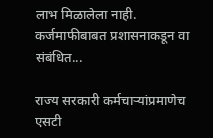लाभ मिळालेला नाही. कर्जमाफीबाबत प्रशासनाकडून वा संबंधित...

राज्य सरकारी कर्मचाऱ्यांप्रमाणेच एसटी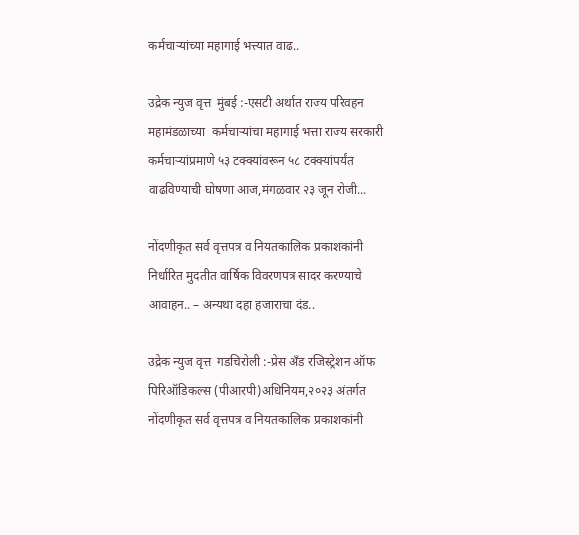कर्मचाऱ्यांच्या महागाई भत्त्यात वाढ..

उद्रेक न्युज वृत्त  मुंबई :-एसटी अर्थात राज्य परिवहन महामंडळाच्या  कर्मचाऱ्यांचा महागाई भत्ता राज्य सरकारी कर्मचाऱ्यांप्रमाणे ५३ टक्क्यांवरून ५८ टक्क्यांपर्यंत वाढविण्याची घोषणा आज,मंगळवार २३ जून रोजी...

नोंदणीकृत सर्व वृत्तपत्र व नियतकालिक प्रकाशकांनी निर्धारित मुदतीत वार्षिक विवरणपत्र सादर करण्याचे आवाहन.. – अन्यथा दहा हजाराचा दंड..

उद्रेक न्युज वृत्त  गडचिरोली :-प्रेस अँड रजिस्ट्रेशन ऑफ पिरिऑडिकल्स (पीआरपी)अधिनियम,२०२३ अंतर्गत नोंदणीकृत सर्व वृत्तपत्र व नियतकालिक प्रकाशकांनी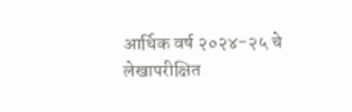आर्थिक वर्ष २०२४-२५ चे लेखापरीक्षित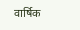वार्षिक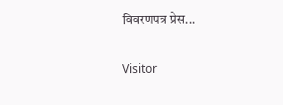विवरणपत्र प्रेस...

Visitor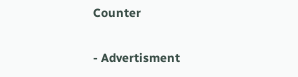Counter

- Advertisment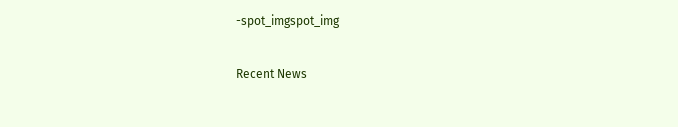-spot_imgspot_img

Recent News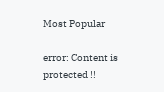Most Popular

error: Content is protected !!